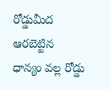రోడ్డుమీద ఆరబెట్టిన ధాన్యం వల్ల రోడ్డు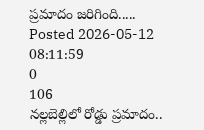ప్రమాదం జరిగింది.....
Posted 2026-05-12 08:11:59
0
106
నల్లబెల్లిలో రోడ్డు ప్రమాదం..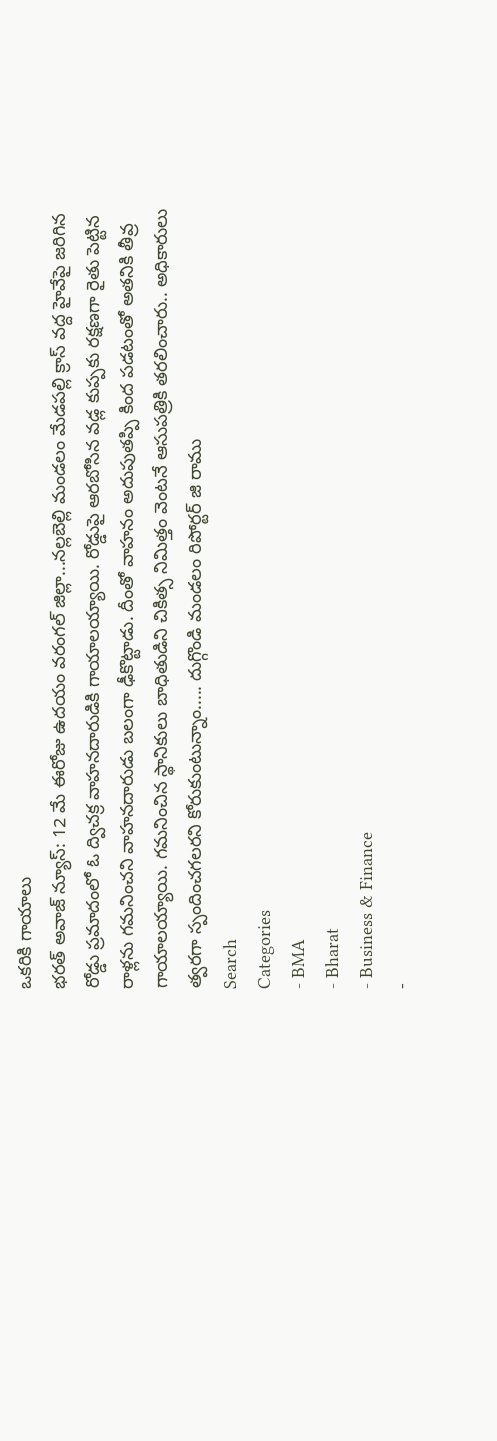ఒకరికి గాయాలు
భరత్ అవాజ్ న్యూస్: 12 మే ఈరోజు ఉదయం వరంగల్ జిల్లా...నల్లబెల్లి మండలం మేడపల్లి క్రాస్ వద్ద హైవేపై జరిగిన రోడ్డు ప్రమాదంలో ఓ ద్విచక్ర వాహనదారుడికి గాయాలయ్యాయి. రోడ్డుపై ఆరబోసిన వడ్ల కుప్పకు రక్షణగా రైతు పెట్టిన రాళ్లను గమనించని వాహనదారుడు బలంగా ఢీకొట్టాడు. దీంతో వాహనం అదుపుతప్పి కింద పడటంతో అతనికి తీవ్ర గాయాలయ్యాయి. గమనించిన స్థానికులు బాధితుడిని చికిత్స నిమిత్తం వెంటనే ఆసుపత్రికి తరలించారు.. అధికారులు త్వరగా స్పందించగలరని కోరుకుంటున్నాం..... దుగ్గొండి మండలం రిపోర్టర్ జి రాము
Search
Categories
- BMA
- Bharat
- Business & Finance
-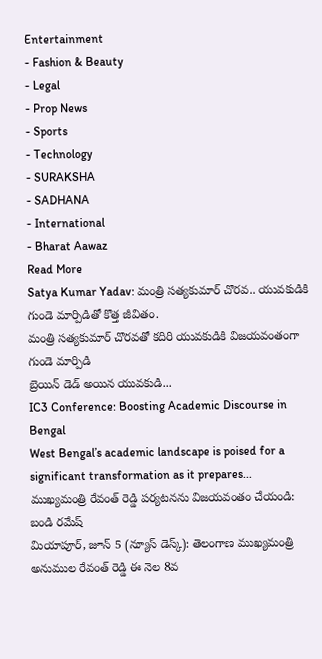Entertainment
- Fashion & Beauty
- Legal
- Prop News
- Sports
- Technology
- SURAKSHA
- SADHANA
- International
- Bharat Aawaz
Read More
Satya Kumar Yadav: మంత్రి సత్యకుమార్ చొరవ.. యువకుడికి గుండె మార్పిడితో కొత్త జీవితం.
మంత్రి సత్యకుమార్ చొరవతో కదిరి యువకుడికి విజయవంతంగా గుండె మార్పిడి
బ్రెయిన్ డెడ్ అయిన యువకుడి...
IC3 Conference: Boosting Academic Discourse in Bengal
West Bengal’s academic landscape is poised for a significant transformation as it prepares...
ముఖ్యమంత్రి రేవంత్ రెడ్డి పర్యటనను విజయవంతం చేయండి: బండి రమేష్
మియాపూర్, జూన్ 5 (న్యూస్ డెస్క్): తెలంగాణ ముఖ్యమంత్రి అనుముల రేవంత్ రెడ్డి ఈ నెల 8వ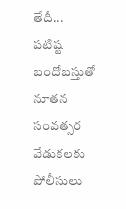తేదీ...
పటిష్ట బందోబస్తుతో నూతన సంవత్సర వేడుకలకు పోలీసులు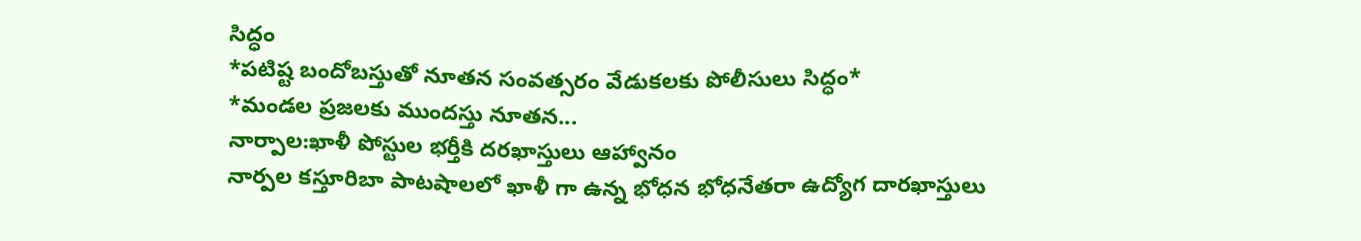సిద్ధం
*పటిష్ట బందోబస్తుతో నూతన సంవత్సరం వేడుకలకు పోలీసులు సిద్ధం*
*మండల ప్రజలకు ముందస్తు నూతన...
నార్పాల:ఖాళీ పోస్టుల భర్తీకి దరఖాస్తులు ఆహ్వానం
నార్పల కస్తూరిబా పాటషాలలో ఖాళీ గా ఉన్న భోధన భోధనేతరా ఉద్యోగ దారఖాస్తులు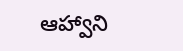ఆహ్వాని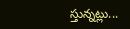స్తున్నట్లు...